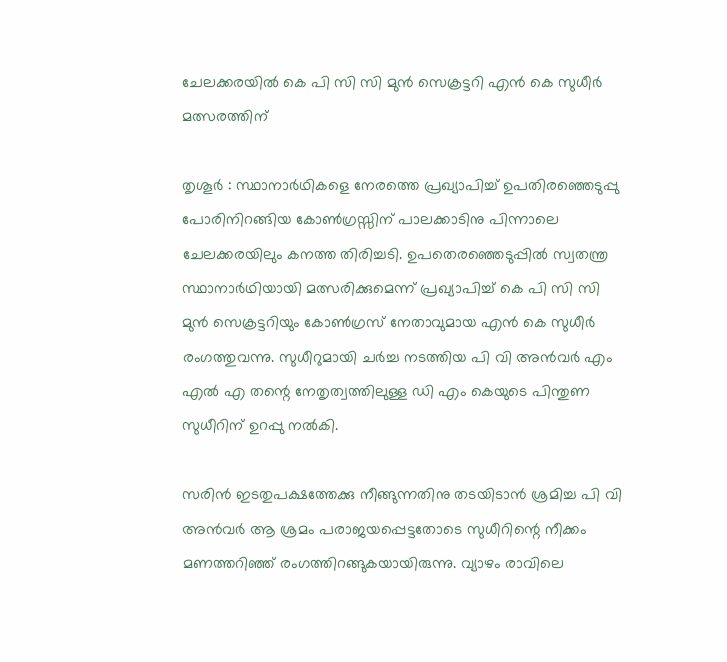ചേലക്കരയില്‍ കെ പി സി സി മുന്‍ സെക്രട്ടറി എന്‍ കെ സുധീര്‍ മത്സരത്തിന്

തൃശൂര്‍ : സ്ഥാനാര്‍ഥികളെ നേരത്തെ പ്രഖ്യാപിച്ച് ഉപതിരഞ്ഞെടുപ്പു പോരിനിറങ്ങിയ കോണ്‍ഗ്രസ്സിന് പാലക്കാടിനു പിന്നാലെ ചേലക്കരയിലും കനത്ത തിരിച്ചടി. ഉപതെരഞ്ഞെടുപ്പില്‍ സ്വതന്ത്ര സ്ഥാനാര്‍ഥിയായി മത്സരിക്കുമെന്ന് പ്രഖ്യാപിച്ച് കെ പി സി സി മുന്‍ സെക്രട്ടറിയും കോണ്‍ഗ്രസ് നേതാവുമായ എന്‍ കെ സുധീര്‍ രംഗത്തുവന്നു. സുധീറുമായി ചര്‍ച്ച നടത്തിയ പി വി അന്‍വര്‍ എം എല്‍ എ തന്റെ നേതൃത്വത്തിലുള്ള ഡി എം കെയുടെ പിന്തുണ സുധീറിന് ഉറപ്പു നല്‍കി.

സരിന്‍ ഇടതുപക്ഷത്തേക്കു നീങ്ങുന്നതിനു തടയിടാന്‍ ശ്രമിച്ച പി വി അന്‍വര്‍ ആ ശ്രമം പരാജയപ്പെട്ടതോടെ സുധീറിന്റെ നീക്കം മണത്തറിഞ്ഞ് രംഗത്തിറങ്ങുകയായിരുന്നു. വ്യാഴം രാവിലെ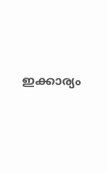ഇക്കാര്യം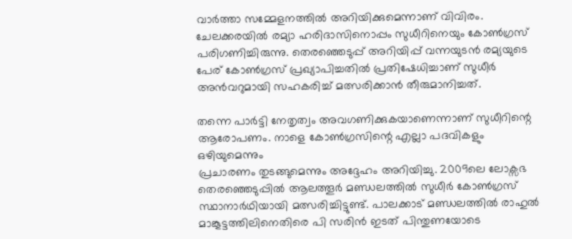വാര്‍ത്താ സമ്മേളനത്തില്‍ അറിയിക്കുമെന്നാണ് വിവിരം. ചേലക്കരയില്‍ രമ്യാ ഹരിദാസിനൊപ്പം സുധീറിനെയും കോണ്‍ഗ്രസ് പരിഗണിച്ചിരുന്നു. തെരഞ്ഞെടുപ്പ് അറിയിപ്പ് വന്നയുടന്‍ രമ്യയുടെ പേര് കോണ്‍ഗ്രസ് പ്രഖ്യാപിച്ചതില്‍ പ്രതിഷേധിച്ചാണ് സുധീര്‍ അന്‍വറുമായി സഹകരിച്ച് മത്സരിക്കാന്‍ തീരുമാനിച്ചത്.

തന്നെ പാര്‍ട്ടി നേതൃത്വം അവഗണിക്കുകയാണെന്നാണ് സുധീറിന്റെ ആരോപണം. നാളെ കോണ്‍ഗ്രസിന്റെ എല്ലാ പദവികളും ഒഴിയുമെന്നും
പ്രചാരണം തുടങ്ങുമെന്നും അദ്ദേഹം അറിയിച്ചു. 2009ലെ ലോക്സഭ തെരഞ്ഞെടുപ്പില്‍ ആലത്തൂര്‍ മണ്ഡലത്തില്‍ സുധീര്‍ കോണ്‍ഗ്രസ് സ്ഥാനാര്‍ഥിയായി മത്സരിച്ചിട്ടുണ്ട്. പാലക്കാട് മണ്ഡലത്തില്‍ രാഹുല്‍ മാങ്കൂട്ടത്തിലിനെതിരെ പി സരിന്‍ ഇടത് പിന്തുണയോടെ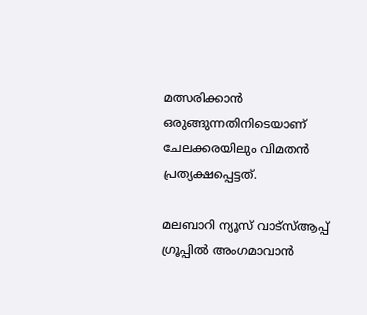മത്സരിക്കാന്‍ ഒരുങ്ങുന്നതിനിടെയാണ് ചേലക്കരയിലും വിമതന്‍ പ്രത്യക്ഷപ്പെട്ടത്.

മലബാറി ന്യൂസ് വാട്‌സ്ആപ്പ് ഗ്രൂപ്പില്‍ അംഗമാവാന്‍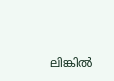ലിങ്കില്‍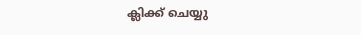ക്ലിക്ക് ചെയ്യു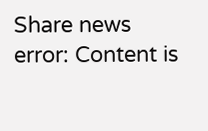Share news
error: Content is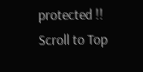protected !!
Scroll to Top